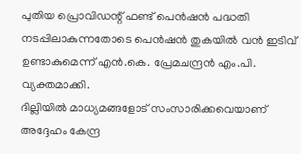പുതിയ പ്രൊവിഡന്റ് ഫണ്ട് പെൻഷൻ പദ്ധതി നടപ്പിലാകുന്നതോടെ പെൻഷൻ തുകയിൽ വൻ ഇടിവ് ഉണ്ടാകുമെന്ന് എൻ.കെ. പ്രേമചന്ദ്രൻ എം.പി. വ്യക്തമാക്കി.
ദില്ലിയിൽ മാധ്യമങ്ങളോട് സംസാരിക്കവെയാണ് അദ്ദേഹം കേന്ദ്ര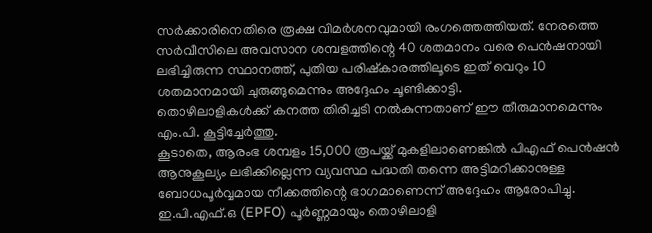സർക്കാരിനെതിരെ രൂക്ഷ വിമർശനവുമായി രംഗത്തെത്തിയത്. നേരത്തെ സർവീസിലെ അവസാന ശമ്പളത്തിന്റെ 40 ശതമാനം വരെ പെൻഷനായി ലഭിച്ചിരുന്ന സ്ഥാനത്ത്, പുതിയ പരിഷ്കാരത്തിലൂടെ ഇത് വെറും 10 ശതമാനമായി ചുരുങ്ങുമെന്നും അദ്ദേഹം ചൂണ്ടിക്കാട്ടി.
തൊഴിലാളികൾക്ക് കനത്ത തിരിച്ചടി നൽകുന്നതാണ് ഈ തീരുമാനമെന്നും എം.പി. കൂട്ടിച്ചേർത്തു.
കൂടാതെ, ആരംഭ ശമ്പളം 15,000 രൂപയ്ക്ക് മുകളിലാണെങ്കിൽ പിഎഫ് പെൻഷൻ ആനുകൂല്യം ലഭിക്കില്ലെന്ന വ്യവസ്ഥ പദ്ധതി തന്നെ അട്ടിമറിക്കാനുള്ള ബോധപൂർവ്വമായ നീക്കത്തിന്റെ ഭാഗമാണെന്ന് അദ്ദേഹം ആരോപിച്ചു. ഇ.പി.എഫ്.ഒ (EPFO) പൂർണ്ണമായും തൊഴിലാളി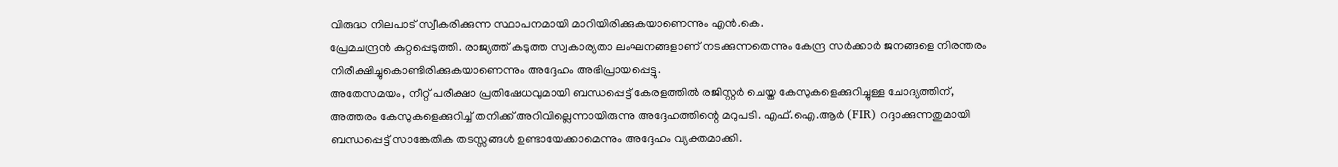വിരുദ്ധ നിലപാട് സ്വീകരിക്കുന്ന സ്ഥാപനമായി മാറിയിരിക്കുകയാണെന്നും എൻ.കെ.
പ്രേമചന്ദ്രൻ കുറ്റപ്പെടുത്തി. രാജ്യത്ത് കടുത്ത സ്വകാര്യതാ ലംഘനങ്ങളാണ് നടക്കുന്നതെന്നും കേന്ദ്ര സർക്കാർ ജനങ്ങളെ നിരന്തരം നിരീക്ഷിച്ചുകൊണ്ടിരിക്കുകയാണെന്നും അദ്ദേഹം അഭിപ്രായപ്പെട്ടു.
അതേസമയം, നീറ്റ് പരീക്ഷാ പ്രതിഷേധവുമായി ബന്ധപ്പെട്ട് കേരളത്തിൽ രജിസ്റ്റർ ചെയ്ത കേസുകളെക്കുറിച്ചുള്ള ചോദ്യത്തിന്, അത്തരം കേസുകളെക്കുറിച്ച് തനിക്ക് അറിവില്ലെന്നായിരുന്നു അദ്ദേഹത്തിന്റെ മറുപടി. എഫ്.ഐ.ആർ (FIR) റദ്ദാക്കുന്നതുമായി ബന്ധപ്പെട്ട് സാങ്കേതിക തടസ്സങ്ങൾ ഉണ്ടായേക്കാമെന്നും അദ്ദേഹം വ്യക്തമാക്കി.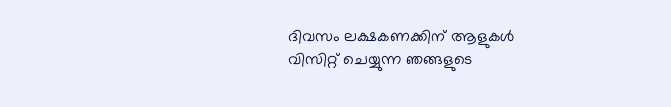ദിവസം ലക്ഷകണക്കിന് ആളുകൾ വിസിറ്റ് ചെയ്യുന്ന ഞങ്ങളുടെ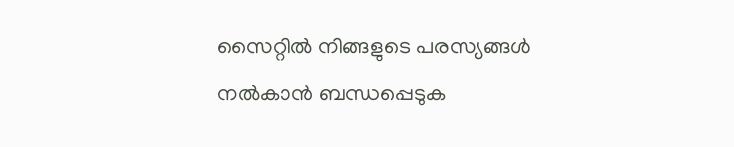സൈറ്റിൽ നിങ്ങളുടെ പരസ്യങ്ങൾ നൽകാൻ ബന്ധപ്പെടുക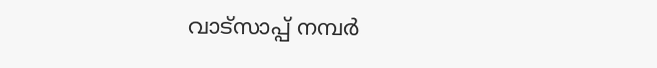വാട്സാപ്പ് നമ്പർ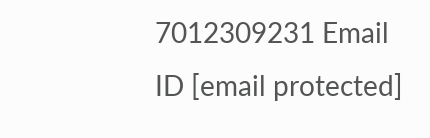7012309231 Email ID [email protected]